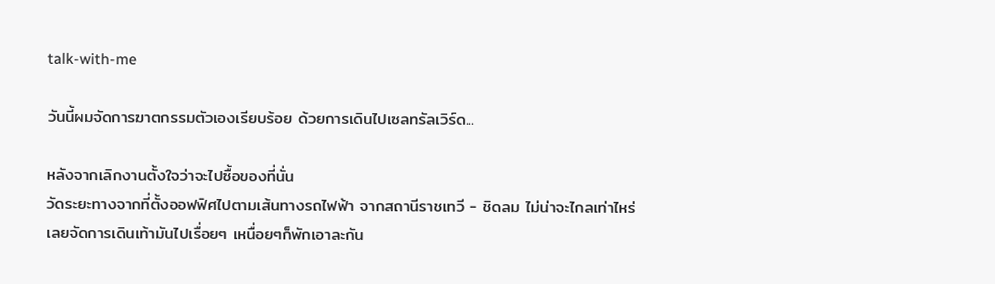talk-with-me

วันนี้ผมจัดการฆาตกรรมตัวเองเรียบร้อย ด้วยการเดินไปเซลทรัลเวิร์ด...

หลังจากเลิกงานตั้งใจว่าจะไปซื้อของที่นั่น
วัดระยะทางจากที่ตั้งออฟฟิศไปตามเส้นทางรถไฟฟ้า จากสถานีราชเทวี - ชิดลม ไม่น่าจะไกลเท่าไหร่
เลยจัดการเดินเท้ามันไปเรื่อยๆ เหนื่อยๆก็พักเอาละกัน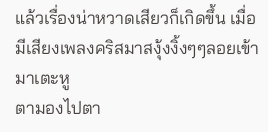แล้วเรื่องน่าหวาดเสียวก็เกิดขึ้น เมื่อมีเสียงเพลงคริสมาสงุ้งงิ้งๆๆลอยเข้ามาเตะหู
ตามองไปตา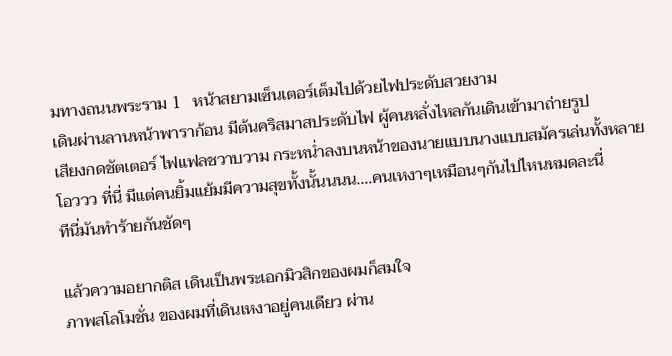มทางถนนพระราม 1   หน้าสยามเซ็นเตอร์เต็มไปด้วยไฟประดับสวยงาม
เดินผ่านลานหน้าพาราก้อน มีต้นคริสมาสประดับไฟ ผู้คนหลั่งไหลกันเดินเข้ามาถ่ายรูป
เสียงกดชัตเตอร์ ไฟแฟลชวาบวาม กระหน่ำลงบนหน้าของนายแบบนางแบบสมัครเล่นทั้งหลาย
โอววว ที่นี่ มีแต่คนยิ้มแย้มมีความสุขทั้งนั้นนนน....คนเหงาๆเหมือนๆกันไปไหนหมดละนี่
ทีนี่มันทำร้ายกันชัดๆ

แล้วความอยากติส เดินเป็นพระเอกมิวสิกของผมก็สมใจ
ภาพสโลโมชั่น ของผมที่เดินเหงาอยู่คนเดียว ผ่าน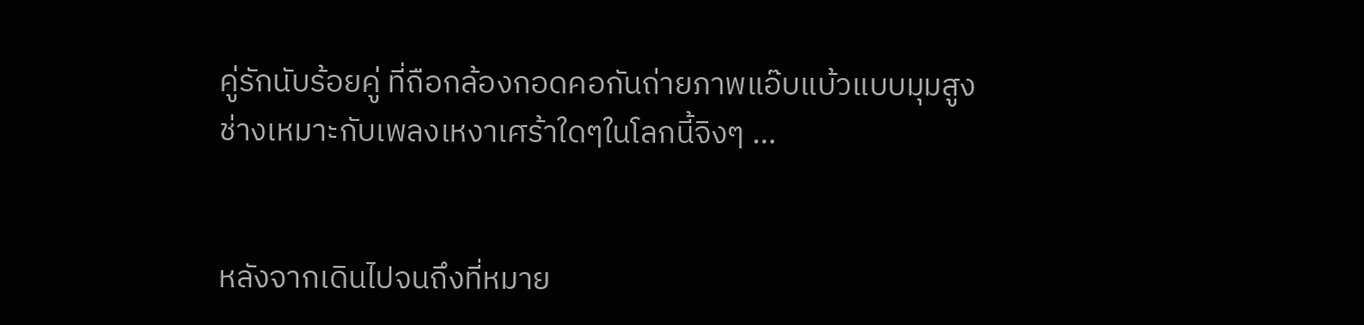คู่รักนับร้อยคู่ ที่ถือกล้องกอดคอกันถ่ายภาพแอ๊บแบ้วแบบมุมสูง
ช่างเหมาะกับเพลงเหงาเศร้าใดๆในโลกนี้จิงๆ ...


หลังจากเดินไปจนถึงที่หมาย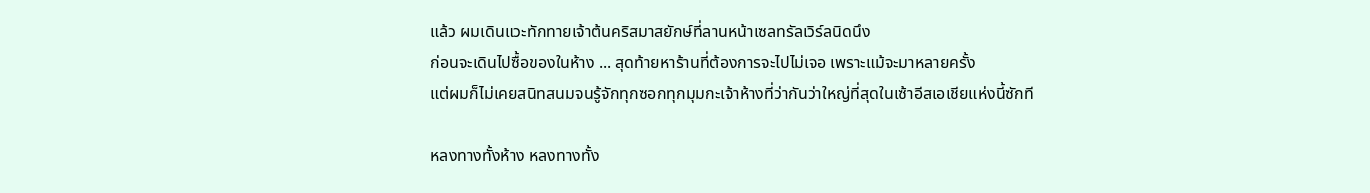แล้ว ผมเดินแวะทักทายเจ้าต้นคริสมาสยักษ์ที่ลานหน้าเซลทรัลเวิร์ลนิดนึง
ก่อนจะเดินไปซื้อของในห้าง ... สุดท้ายหาร้านที่ต้องการจะไปไม่เจอ เพราะแม้จะมาหลายครั้ง
แต่ผมก็ไม่เคยสนิทสนมจนรู้จักทุกซอกทุกมุมกะเจ้าห้างที่ว่ากันว่าใหญ่ที่สุดในเซ้าอีสเอเชียแห่งนี้ซักที

หลงทางทั้งห้าง หลงทางทั้ง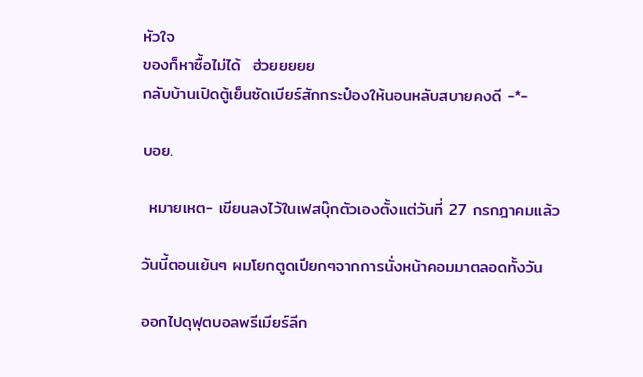หัวใจ
ของก็หาซื้อไม่ได้  ฮ่วยยยยย
กลับบ้านเปิดตู้เย็นซัดเบียร์สักกระป๋องให้นอนหลับสบายคงดี -*-

บอย.

 หมายเหต- เขียนลงไว้ในเฟสบุ๊กตัวเองตั้งแต่วันที่ 27 กรกฎาคมแล้ว

วันนี้ตอนเย้นๆ ผมโยกตูดเปียกๆจากการนั่งหน้าคอมมาตลอดทั้งวัน

ออกไปดุฟุตบอลพรีเมียร์ลีก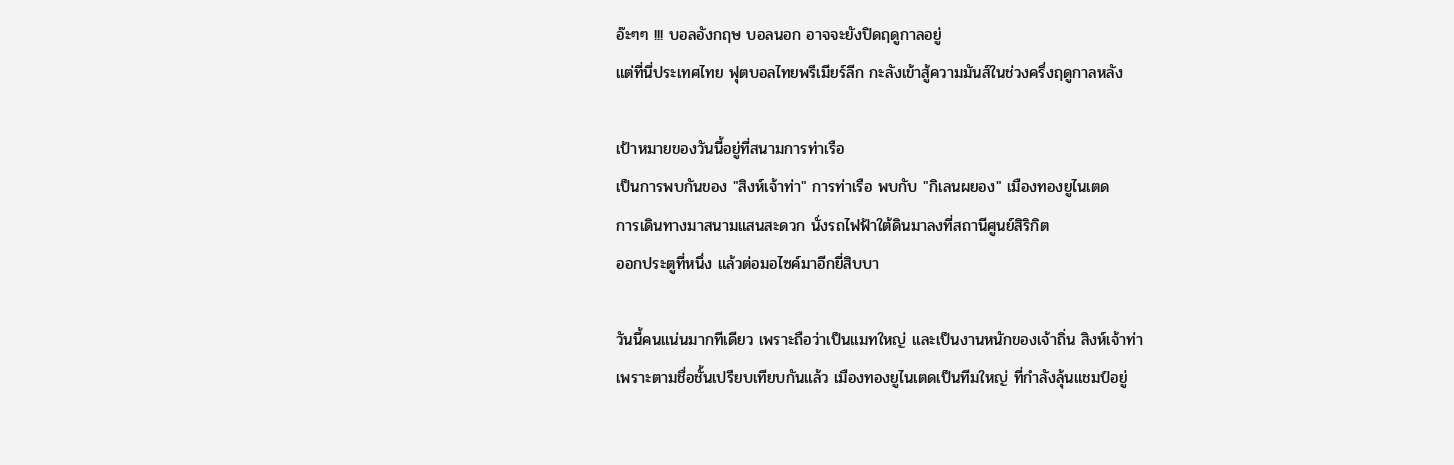อ๊ะๆๆ !!! บอลอังกฤษ บอลนอก อาจจะยังปิดฤดูกาลอยู่
แต่ที่นี่ประเทศไทย ฟุตบอลไทยพรีเมียร์ลีก กะลังเข้าสู้ความมันส์ในช่วงครึ่งฤดูกาลหลัง

เป้าหมายของวันนี้อยู่ที่สนามการท่าเรือ
เป็นการพบกันของ "สิงห์เจ้าท่า" การท่าเรือ พบกับ "กิเลนผยอง" เมืองทองยูไนเตด
การเดินทางมาสนามแสนสะดวก นั่งรถไฟฟ้าใต้ดินมาลงที่สถานีศูนย์สิริกิต
ออกประตูที่หนึ่ง แล้วต่อมอไซค์มาอีกยี่สิบบา

วันนี้คนแน่นมากทีเดียว เพราะถือว่าเป็นแมทใหญ่ และเป็นงานหนักของเจ้าถิ่น สิงห์เจ้าท่า
เพราะตามชื่อชั้นเปรียบเทียบกันแล้ว เมืองทองยูไนเตดเป็นทีมใหญ่ ที่กำลังลุ้นแชมป์อยู่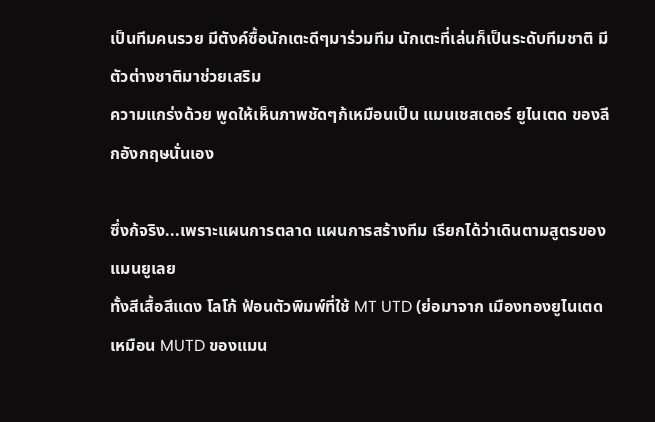เป็นทีมคนรวย มีตังค์ซื้อนักเตะดีๆมาร่วมทีม นักเตะที่เล่นก็เป็นระดับทีมชาติ มีตัวต่างชาติมาช่วยเสริม
ความแกร่งด้วย พูดให้เห็นภาพชัดๆก้เหมือนเป็น แมนเชสเตอร์ ยูไนเตด ของลีกอังกฤษนั่นเอง

ซึ่งก้จริง...เพราะแผนการตลาด แผนการสร้างทีม เรียกได้ว่าเดินตามสูตรของแมนยูเลย
ทั้งสีเสื้อสีแดง โลโก้ ฟ้อนตัวพิมพ์ที่ใช้ MT UTD (ย่อมาจาก เมืองทองยูไนเตด เหมือน MUTD ของแมน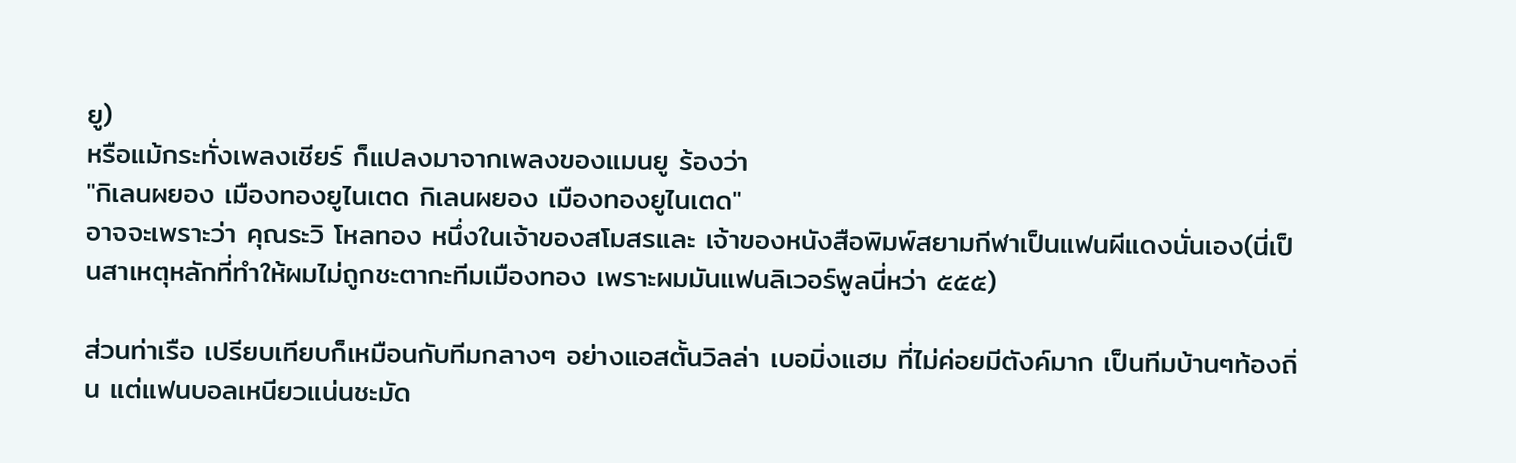ยู)
หรือแม้กระทั่งเพลงเชียร์ ก็แปลงมาจากเพลงของแมนยู ร้องว่า
"กิเลนผยอง เมืองทองยูไนเตด กิเลนผยอง เมืองทองยูไนเตด"
อาจจะเพราะว่า คุณระวิ โหลทอง หนึ่งในเจ้าของสโมสรและ เจ้าของหนังสือพิมพ์สยามกีฬาเป็นแฟนผีแดงนั่นเอง(นี่เป็นสาเหตุหลักที่ทำให้ผมไม่ถูกชะตากะทีมเมืองทอง เพราะผมมันแฟนลิเวอร์พูลนี่หว่า ๕๕๕)

ส่วนท่าเรือ เปรียบเทียบก็เหมือนกับทีมกลางๆ อย่างแอสตั้นวิลล่า เบอมิ่งแฮม ที่ไม่ค่อยมีตังค์มาก เป็นทีมบ้านๆท้องถิ่น แต่แฟนบอลเหนียวแน่นชะมัด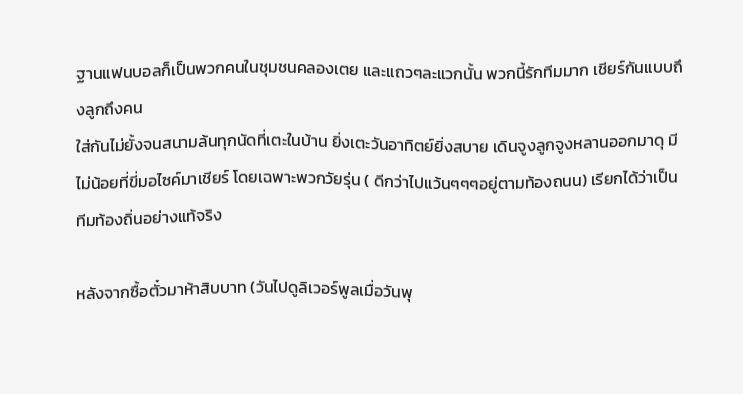ฐานแฟนบอลก็เป็นพวกคนในชุมชนคลองเตย และแถวๆละแวกนั้น พวกนี้รักทีมมาก เชียร์กันแบบถึงลูกถึงคน
ใส่กันไม่ยั้งจนสนามล้นทุกนัดที่เตะในบ้าน ยิ่งเตะวันอาทิตย์ยิ่งสบาย เดินจูงลูกจูงหลานออกมาดุ มีไม่น้อยที่ขี่มอไซค์มาเชียร์ โดยเฉพาะพวกวัยรุ่น ( ดีกว่าไปแว้นๆๆๆอยู่ตามท้องถนน) เรียกได้ว่าเป็นทีมท้องถิ่นอย่างแท้จริง

หลังจากซื้อตั๋วมาห้าสิบบาท (วันไปดูลิเวอร์พูลเมื่อวันพุ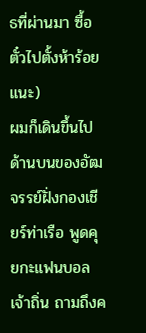ธที่ผ่านมา ซื้อตั๋วไปตั้งห้าร้อยแนะ)
ผมก็เดินขึ้นไปด้านบนของอัฒจรรย์ฝั่งกองเชียร์ท่าเรือ พูดคุยกะแฟนบอลเจ้าถิ่น ถามถึงค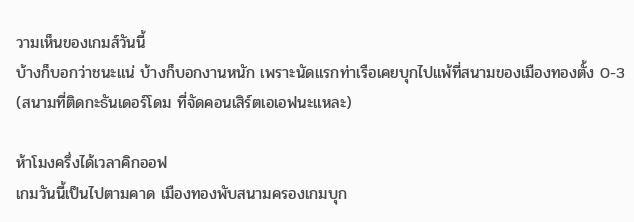วามเห็นของเกมส์วันนี้
บ้างก็บอกว่าชนะแน่ บ้างก็บอกงานหนัก เพราะนัดแรกท่าเรือเคยบุกไปแพ้ที่สนามของเมืองทองตั้ง 0-3
(สนามที่ติดกะธันเดอร์โดม ที่จัดคอนเสิร์ตเอเอฟนะแหละ)

ห้าโมงครึ่งได้เวลาคิกออฟ
เกมวันนี้เป็นไปตามคาด เมืองทองพับสนามครองเกมบุก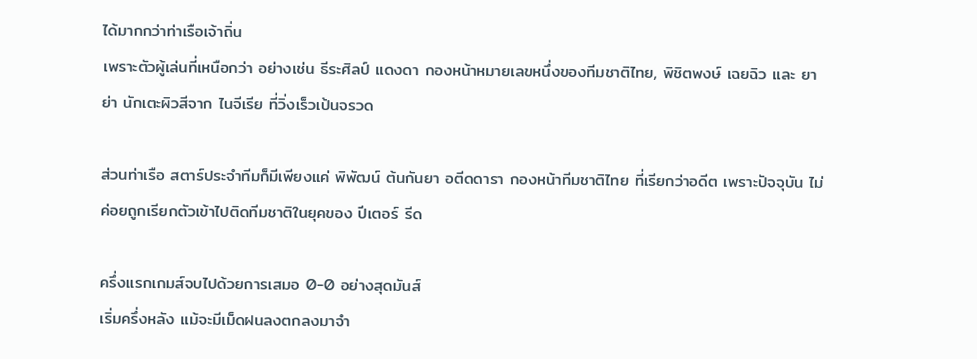ได้มากกว่าท่าเรือเจ้าถิ่น
เพราะตัวผู้เล่นที่เหนือกว่า อย่างเช่น ธีระศิลป์ แดงดา กองหน้าหมายเลขหนึ่งของทีมชาติไทย, พิชิตพงษ์ เฉยฉิว และ ยาย่า นักเตะผิวสีจาก ไนจีเรีย ที่วิ่งเร็วเป้นจรวด

ส่วนท่าเรือ สตาร์ประจำทีมก็มีเพียงแค่ พิพัฒน์ ต้นกันยา อตีดดารา กองหน้าทีมชาติไทย ที่เรียกว่าอดีต เพราะปัจจุบัน ไม่ค่อยถูกเรียกตัวเข้าไปติดทีมชาติในยุคของ ปีเตอร์ รีด

ครึ่งแรกเกมส์จบไปด้วยการเสมอ 0-0 อย่างสุดมันส์
เริ่มครึ่งหลัง แม้จะมีเม็ดฝนลงตกลงมาจำ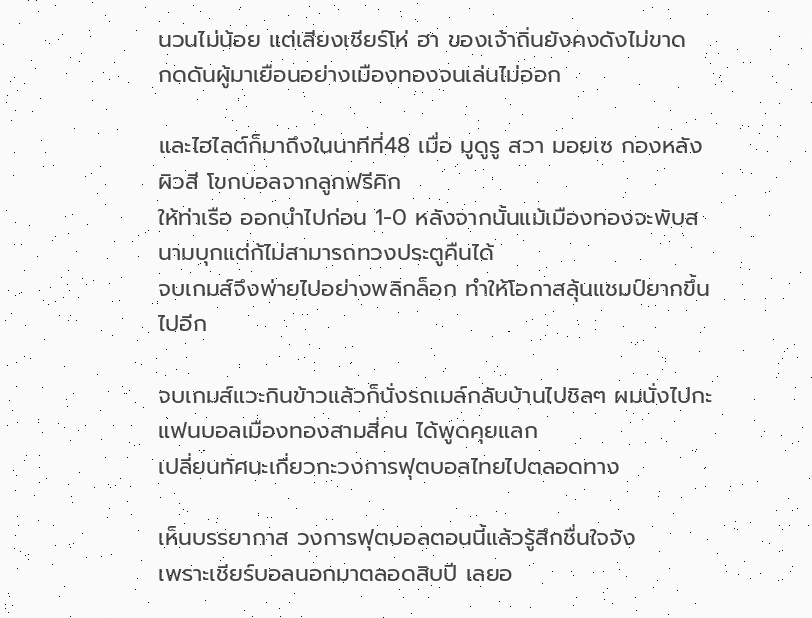นวนไม่น้อย แต่เสียงเชียร์โห่ ฮา ของเจ้าถิ่นยังคงดังไม่ขาด
กดดันผู้มาเยือนอย่างเมืองทองจนเล่นไม่ออก

และไฮไลต์ก็มาถึงในนาทีที่48 เมื่อ มูดูรู สวา มอยเซ กองหลังผิวสี โขกบอลจากลูกฟรีคิก
ให้ท่าเรือ ออกนำไปก่อน 1-0 หลังจากนั้นแม้เมืองทองจะพับสนามบุกแต่ก้ไม่สามารถทวงประตูคืนได้
จบเกมส์จึงพ่ายไปอย่างพลิกล็อก ทำให้โอกาสลุ้นแชมป์ยากขึ้นไปอีก

จบเกมส์แวะกินข้าวแล้วก็นั่งรถเมล์กลับบ้านไปชิลๆ ผมนั่งไปกะแฟนบอลเมืองทองสามสี่คน ได้พูดคุยแลก
เปลี่ยนทัศนะเกี่ยวกะวงการฟุตบอลไทยไปตลอดทาง

เห็นบรรยากาส วงการฟุตบอลตอนนี้แล้วรู้สึกชื่นใจจัง
เพราะเชียร์บอลนอกมาตลอดสิบปี เลยอ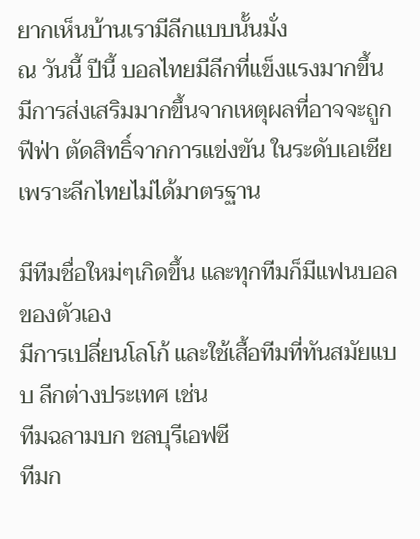ยากเห็นบ้านเรามีลีกแบบนั้นมั่ง
ณ วันนี้ ปีนี้ บอลไทยมีลีกที่แข็งแรงมากขึ้น มีการส่งเสริมมากขึ้นจากเหตุผลที่อาจจะถูกฟีฟ่า ตัดสิทธิ์จากการแข่งขัน ในระดับเอเชีย เพราะลีกไทยไม่ได้มาตรฐาน

มีทีมชื่อใหม่ๆเกิดขึ้น และทุกทีมก็มีแฟนบอลของตัวเอง
มีการเปลี่ยนโลโก้ และใช้เสื้อทีมที่ทันสมัยแบบ ลีกต่างประเทศ เช่น
ทีมฉลามบก ชลบุรีเอฟซี
ทีมก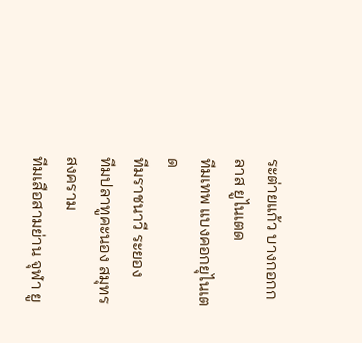ระต่ายแก้ว บางกอกกลาส ยูไนเตด
ทีมเทพ แบงคอกยุไนเตด
ทีมราชนาวี ระยอง
ทีมปลาทูคะนอง สมุทรสงคราม
ทีมเสือสามย่าน จุฬา ยู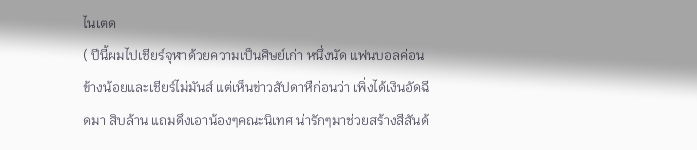ไนเตด
( ปีนี้ผมไปเชียร์จุฬาด้วยความเป็นศิษย์เก่า หนึ่งนัด แฟนบอลค่อนข้างน้อยและเชียร์ไม่มันส์ แต่เห็นข่าวสัปดาหืก่อนว่า เพิ่งได้เงินอัดฉีดมา สิบล้าน แถมดึงเอาน้องๆคณะนิเทศ น่ารักๆมาช่วยสร้างสีสันด้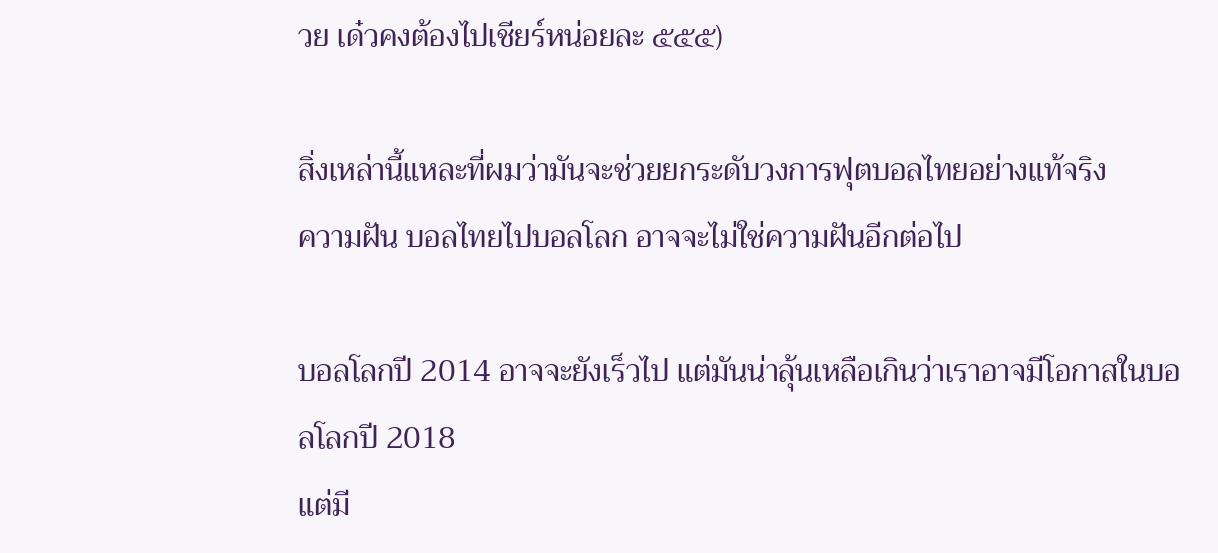วย เด๋วคงต้องไปเชียร์หน่อยละ ๕๕๕)

สิ่งเหล่านี้แหละที่ผมว่ามันจะช่วยยกระดับวงการฟุตบอลไทยอย่างแท้จริง
ความฝัน บอลไทยไปบอลโลก อาจจะไม่ใช่ความฝันอีกต่อไป

บอลโลกปี 2014 อาจจะยังเร็วไป แต่มันน่าลุ้นเหลือเกินว่าเราอาจมีโอกาสในบอลโลกปี 2018
แต่มี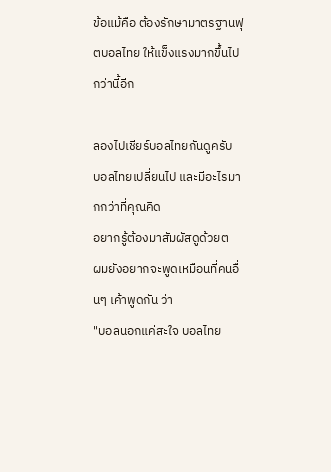ข้อแม้คือ ต้องรักษามาตรฐานฟุตบอลไทย ให้แข็งแรงมากขึ้นไปกว่านี้อีก

ลองไปเชียร์บอลไทยกันดูครับ
บอลไทยเปลี่ยนไป และมีอะไรมากกว่าที่คุณคิด
อยากรู้ต้องมาสัมผัสดูด้วยต
ผมยังอยากจะพูดเหมือนที่คนอื่นๆ เค้าพูดกัน ว่า
"บอลนอกแค่สะใจ บอลไทย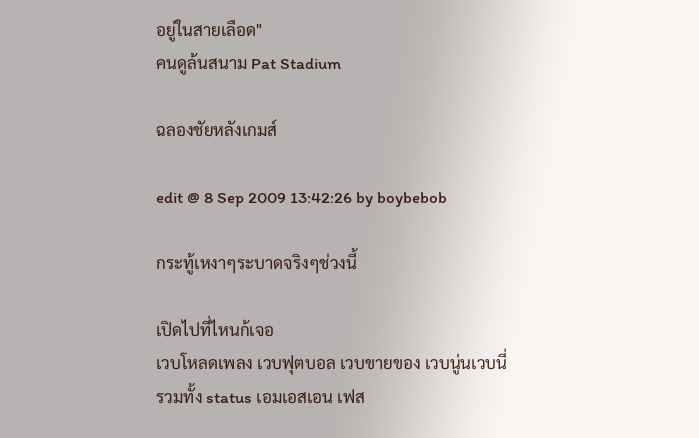อยู่ในสายเลือด"
คนดูล้นสนาม Pat Stadium

ฉลองชัยหลังเกมส์

edit @ 8 Sep 2009 13:42:26 by boybebob

กระทู้เหงาๆระบาดจริงๆช่วงนี้

เปิดไปที่ไหนก้เจอ
เวบโหลดเพลง เวบฟุตบอล เวบขายของ เวบนู่นเวบนี่
รวมทั้ง status เอมเอสเอน เฟส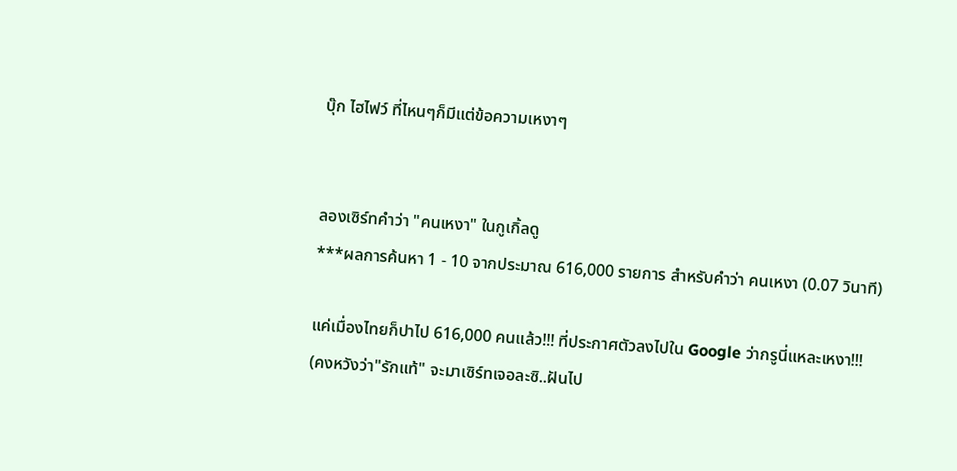บุ๊ก ไฮไฟว์ ที่ไหนๆก็มีแต่ข้อความเหงาๆ


ลองเซิร์ทคำว่า "คนเหงา" ในกูเกิ้ลดู
***ผลการค้นหา 1 - 10 จากประมาณ 616,000 รายการ สำหรับคำว่า คนเหงา (0.07 วินาที)

แค่เมื่องไทยก็ปาไป 616,000 คนแล้ว!!! ที่ประกาศตัวลงไปใน Google ว่ากรูนี่แหละเหงา!!!
(คงหวังว่า"รักแท้" จะมาเซิร์ทเจอละซิ..ฝันไป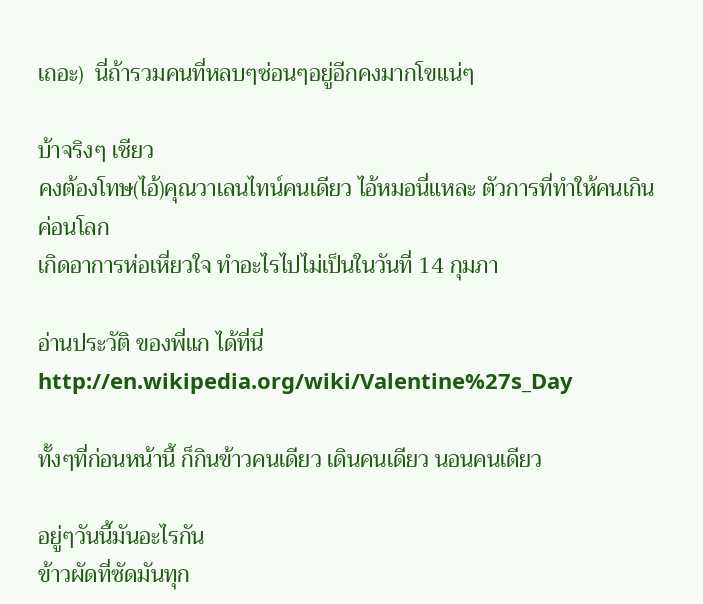เถอะ)  นี่ถ้ารวมคนที่หลบๆซ่อนๆอยู่อีกคงมากโขแน่ๆ

บ้าจริงๆ เชียว
คงต้องโทษ(ไอ้)คุณวาเลนไทน์คนเดียว ไอ้หมอนี่แหละ ตัวการที่ทำให้คนเกินค่อนโลก
เกิดอาการห่อเหี่ยวใจ ทำอะไรไปไม่เป็นในวันที่ 14 กุมภา

อ่านประวัติ ของพี่แก ได้ที่นี่
http://en.wikipedia.org/wiki/Valentine%27s_Day

ทั้งๆที่ก่อนหน้านี้ ก็กินข้าวคนเดียว เดินคนเดียว นอนคนเดียว

อยู่ๆวันนี้มันอะไรกัน
ข้าวผัดที่ซัดมันทุก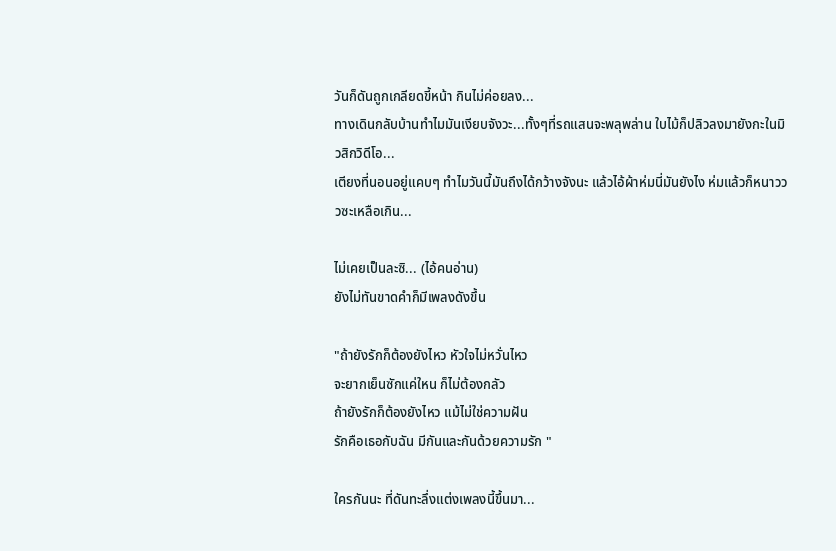วันก็ดันถูกเกลียดขี้หน้า กินไม่ค่อยลง...
ทางเดินกลับบ้านทำไมมันเงียบจังวะ...ทั้งๆที่รถแสนจะพลุพล่าน ใบไม้ก็ปลิวลงมายังกะในมิวสิกวิดีโอ...
เตียงที่นอนอยู่แคบๆ ทำไมวันนี้มันถึงได้กว้างจังนะ แล้วไอ้ผ้าห่มนี่มันยังไง ห่มแล้วก็หนาวววซะเหลือเกิน...

ไม่เคยเป็นละซิ... (ไอ้คนอ่าน)
ยังไม่ทันขาดคำก็มีเพลงดังขึ้น

"ถ้ายังรักก็ต้องยังไหว หัวใจไม่หวั่นไหว
จะยากเย็นซักแค่ใหน ก็ไม่ต้องกลัว
ถ้ายังรักก็ต้องยังไหว แม้ไม่ใช่ความฝัน
รักคือเธอกับฉัน มีกันและกันด้วยความรัก "

ใครกันนะ ที่ดันทะลึ่งแต่งเพลงนี้ขึ้นมา...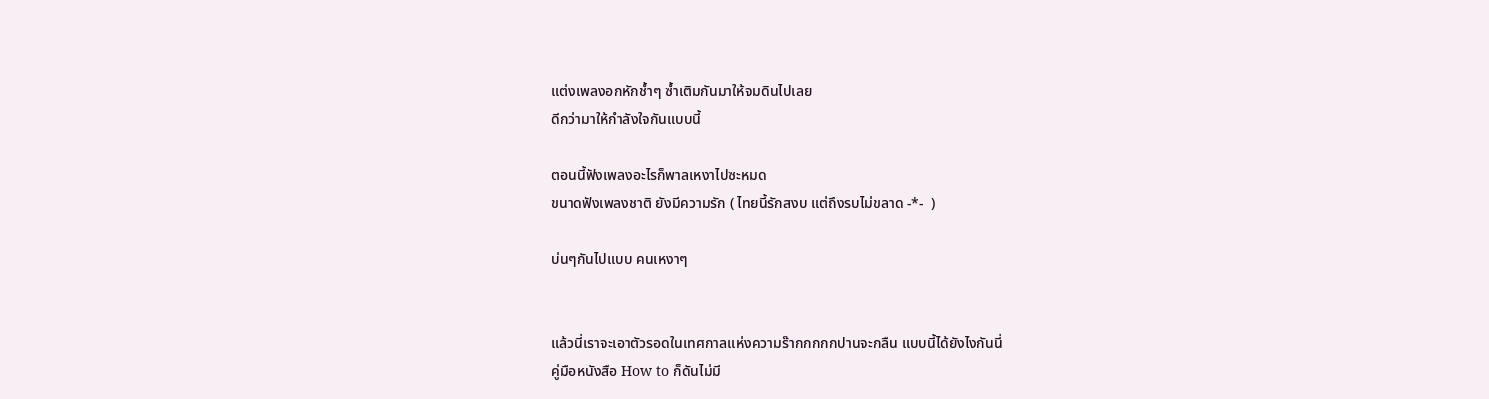แต่งเพลงอกหักช้ำๆ ซ้ำเติมกันมาให้จมดินไปเลย
ดีกว่ามาให้กำลังใจกันแบบนี้

ตอนนี้ฟังเพลงอะไรก็พาลเหงาไปซะหมด
ขนาดฟังเพลงชาติ ยังมีความรัก ( ไทยนี้รักสงบ แต่ถึงรบไม่ขลาด -*-  )

บ่นๆกันไปแบบ คนเหงาๆ


แล้วนี่เราจะเอาตัวรอดในเทศกาลแห่งความร๊ากกกกกปานจะกลืน แบบนี้ได้ยังไงกันนี่
คู่มือหนังสือ How to ก็ดันไม่มี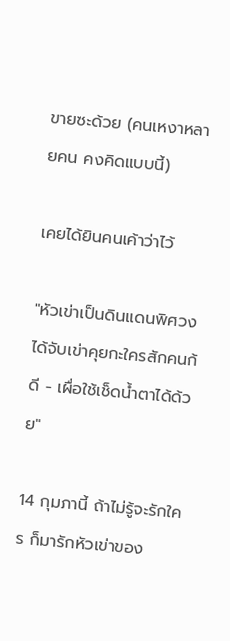ขายซะด้วย (คนเหงาหลายคน คงคิดแบบนี้)

เคยได้ยินคนเค้าว่าไว้

"หัวเข่าเป็นดินแดนพิศวง
ได้จับเข่าคุยกะใครสักคนก้ดี - เผื่อใช้เช็ดน้ำตาได้ด้วย"

14 กุมภานี้ ถ้าไม่รู้จะรักใคร ก็มารักหัวเข่าของ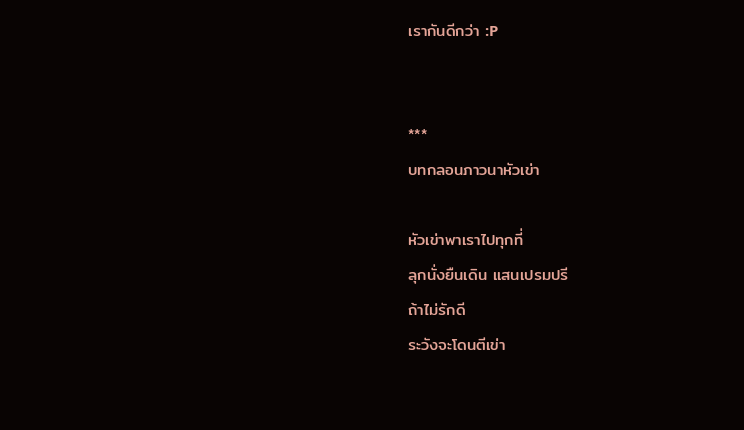เรากันดีกว่า :P


***
บทกลอนภาวนาหัวเข่า

หัวเข่าพาเราไปทุกที่
ลุกนั่งยืนเดิน แสนเปรมปรี
ถ้าไม่รักดี
ระวังจะโดนตีเข่า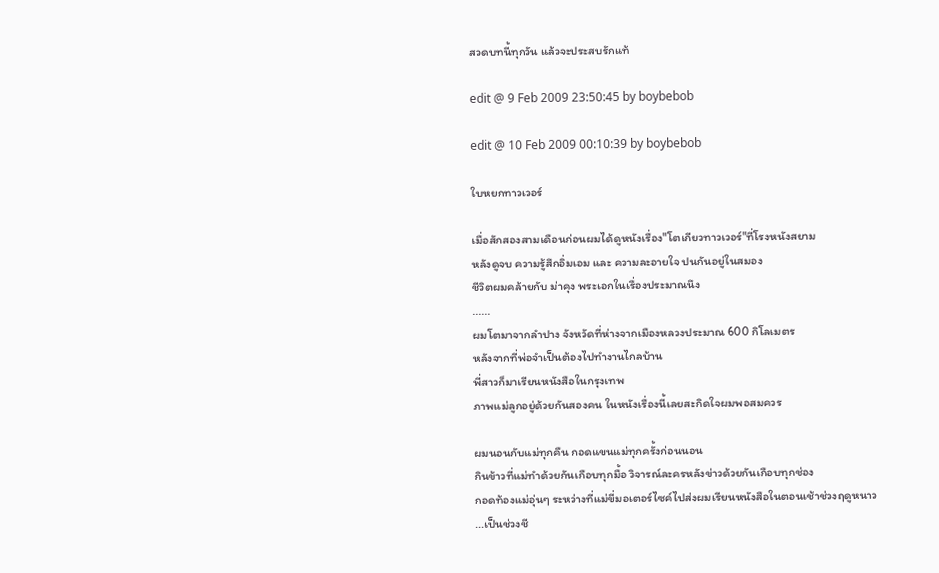สวดบทนี้ทุกวัน แล้วจะประสบรักแท้

edit @ 9 Feb 2009 23:50:45 by boybebob

edit @ 10 Feb 2009 00:10:39 by boybebob

ใบหยกทาวเวอร์

เมื่อสักสองสามเดือนก่อนผมได้ดูหนังเรื่อง"โตเกียวทาวเวอร์"ที่โรงหนังสยาม
หลังดูจบ ความรู้สึกอิ่มเอม และ ความละอายใจ ปนกันอยู่ในสมอง
ชีวิตผมคล้ายกับ ม่าคุง พระเอกในเรื่องประมาณนึง
......
ผมโตมาจากลำปาง จังหวัดที่ห่างจากเมืองหลวงประมาณ 600 กิโลเมตร
หลังจากที่พ่อจำเป็นต้องไปทำงานไกลบ้าน
พี่สาวก็มาเรียนหนังสือในกรุงเทพ
ภาพแม่ลูกอยู่ด้วยกันสองคน ในหนังเรื่องนี้เลยสะกิดใจผมพอสมควร

ผมนอนกับแม่ทุกคืน กอดแขนแม่ทุกครั้งก่อนนอน
กินข้าวที่แม่ทำด้วยกันเกือบทุกมื้อ วิจารณ์ละครหลังข่าวด้วยกันเกือบทุกช่อง
กอดท้องแม่อุ่นๆ ระหว่างที่แม่ขี่มอเตอร์ไซค์ไปส่งผมเรียนหนังสือในตอนเช้าช่วงฤดูหนาว
...เป็นช่วงชี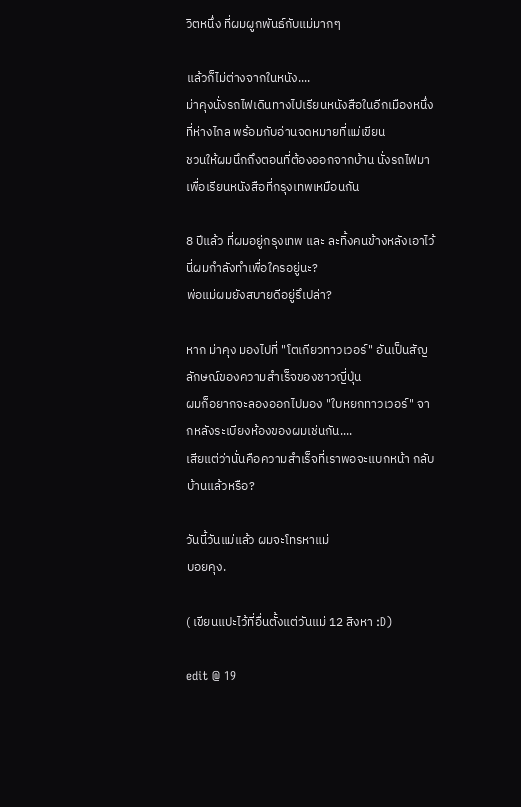วิตหนึ่ง ที่ผมผูกพันธ์กับแม่มากๆ

แล้วก็ไม่ต่างจากในหนัง....
ม่าคุงนั่งรถไฟเดินทางไปเรียนหนังสือในอีกเมืองหนึ่งที่ห่างไกล พร้อมกับอ่านจดหมายที่แม่เขียน
ชวนให้ผมนึกถึงตอนที่ต้องออกจากบ้าน นั่งรถไฟมาเพื่อเรียนหนังสือที่กรุงเทพเหมือนกัน

8 ปีแล้ว ที่ผมอยู่กรุงเทพ และ ละทิ้งคนข้างหลังเอาไว้
นี่ผมกำลังทำเพื่อใครอยู่นะ?
พ่อแม่ผมยังสบายดีอยู่รึเปล่า?

หาก ม่าคุง มองไปที่ "โตเกียวทาวเวอร์" อันเป็นสัญลักษณ์ของความสำเร็จของชาวญี่ปุ่น
ผมก็อยากจะลองออกไปมอง "ใบหยกทาวเวอร์" จากหลังระเบียงห้องของผมเช่นกัน....
เสียแต่ว่านั่นคือความสำเร็จที่เราพอจะแบกหน้า กลับบ้านแล้วหรือ?

วันนี้วันแม่แล้ว ผมจะโทรหาแม่
บอยคุง.

( เขียนแปะไว้ที่อื่นตั้งแต่วันแม่ 12 สิงหา :D)

edit @ 19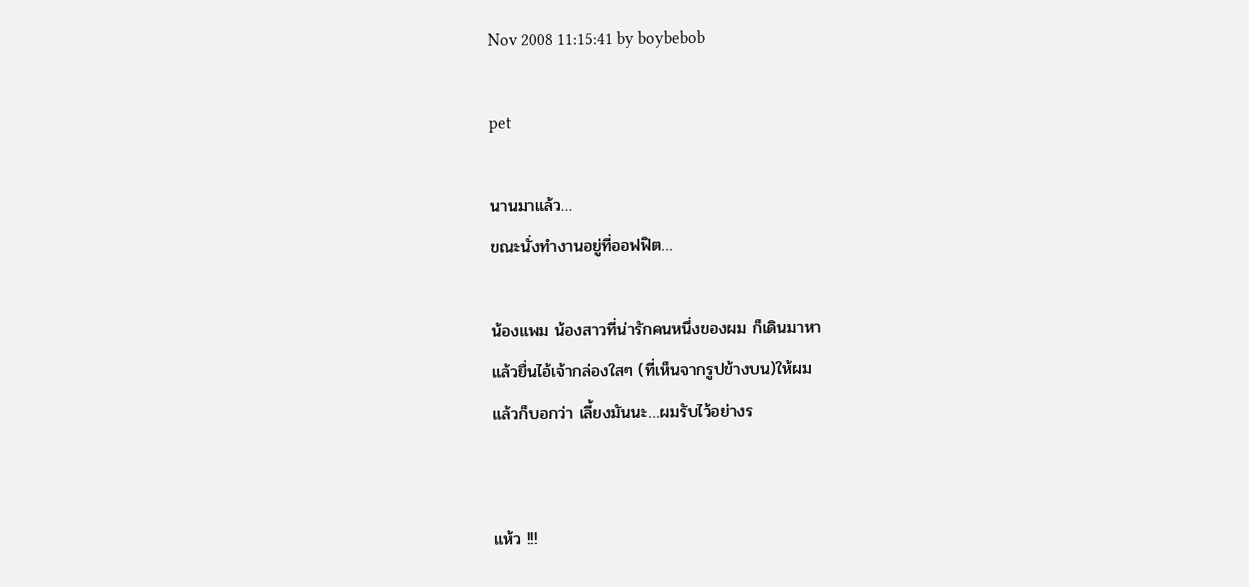Nov 2008 11:15:41 by boybebob

pet

นานมาแล้ว…
ขณะนั่งทำงานอยู่ที่ออฟฟิต…

น้องแพม น้องสาวที่น่ารักคนหนึ่งของผม ก็เดินมาหา
แล้วยื่นไอ้เจ้ากล่องใสๆ (ที่เห็นจากรูปข้างบน)ให้ผม
แล้วก็บอกว่า เลี้ยงมันนะ…ผมรับไว้อย่างร


แห้ว !!!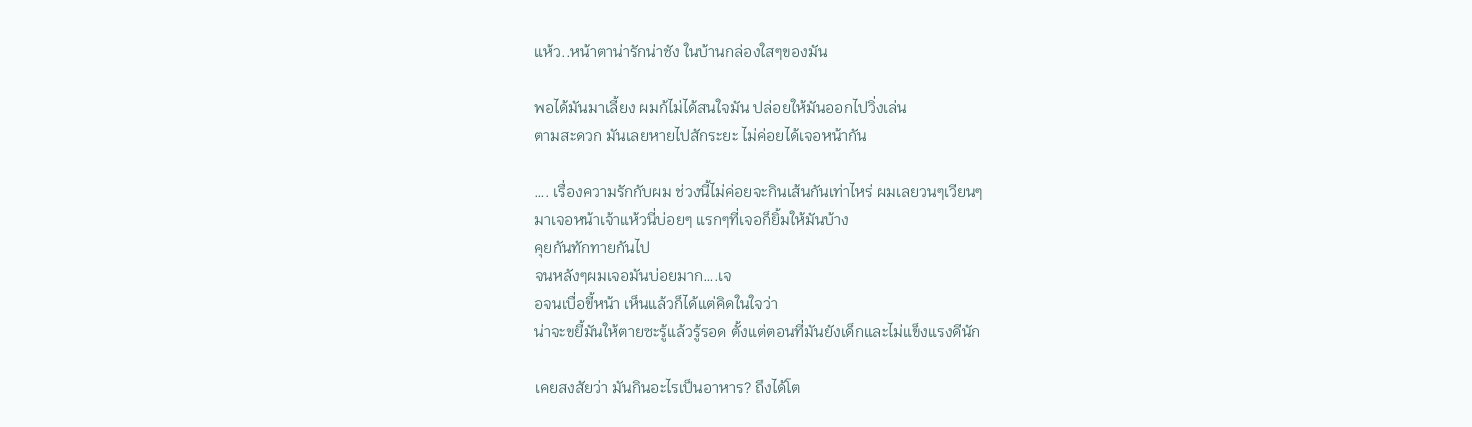แห้ว..หน้าตาน่ารักน่าชัง ในบ้านกล่องใสๆของมัน

พอได้มันมาเลี้ยง ผมก้ไม่ได้สนใจมัน ปล่อยให้มันออกไปวิ่งเล่น
ตามสะดวก มันเลยหายไปสักระยะ ไม่ค่อยได้เจอหน้ากัน

…. เรื่องความรักกับผม ช่วงนี้ไม่ค่อยจะกินเส้นกันเท่าไหร่ ผมเลยวนๆเวียนๆ
มาเจอหน้าเจ้าแห้วนี่บ่อยๆ แรกๆที่เจอก็ยิ้มให้มันบ้าง
คุยกันทักทายกันไป
จนหลังๆผมเจอมันบ่อยมาก….เจ
อจนเบื่อขี้หน้า เห็นแล้วก็ได้แต่คิดในใจว่า
น่าจะขยี้มันให้ตายซะรู้แล้วรู้รอด ตั้งแต่ตอนที่มันยังเด็กและไม่แข็งแรงดีนัก

เคยสงสัยว่า มันกินอะไรเป็นอาหาร? ถึงได้โต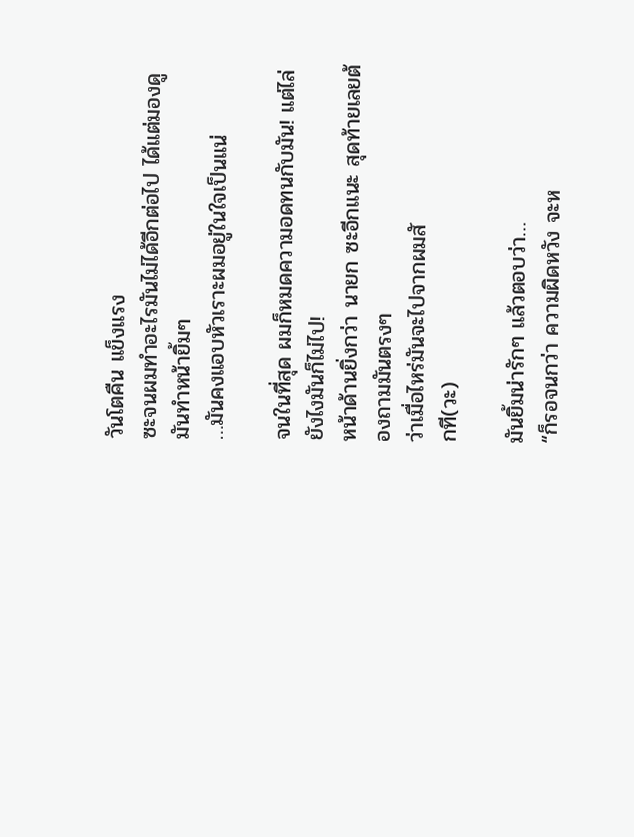วันโตคืน แข็งแรง
ซะจนผมทำอะไรมันไม่ได้อีกต่อไป ได้แต่มองดูมันทำหน้ายิ้มๆ
…มันคงแอบหัวเราะผมอยู่ในใจเป็นแน่

จนในที่สุด ผมก็หมดความอดทนกับมัน! แต่ไล่ยังไงมันก็ไม่ไป!
หน้าด้านยิ่งกว่า นายก ซะอีกแนะ สุดท้ายเลยต้องถามมันตรงๆ
ว่าเมื่อไหร่มันจะไปจากผมสั
กที(วะ)

มันยิ้มน่ารักๆ แล้วตอบว่า…
“ก็รอจนกว่า ความผิดหวัง จะห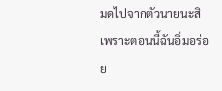มดไปจากตัวนายนะสิ
เพราะตอนนี้ฉันอิ่มอร่อย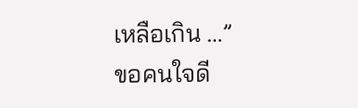เหลือเกิน …”
ขอคนใจดี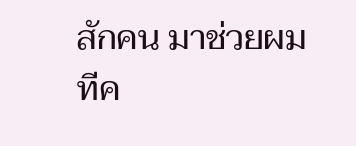สักคน มาช่วยผมทีค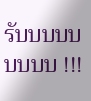รับบบบบบบบบ !!!